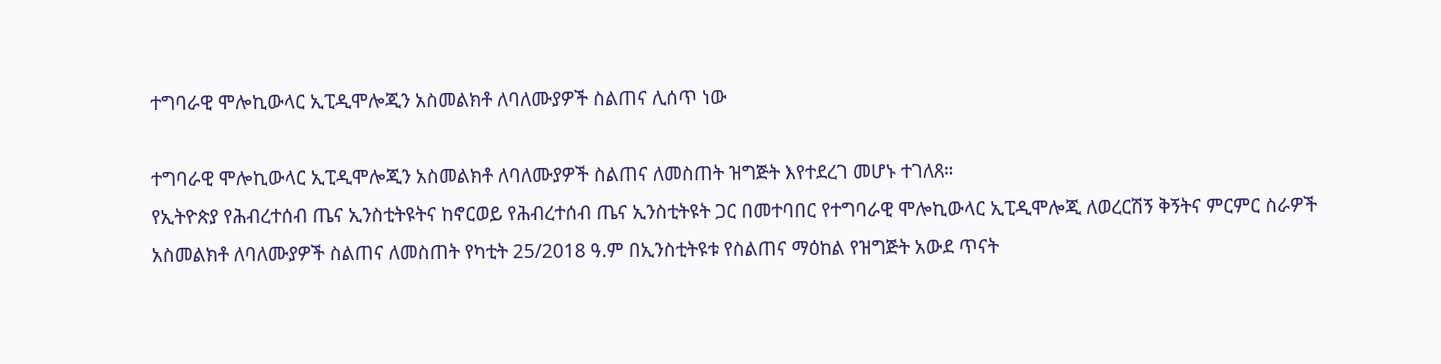ተግባራዊ ሞሎኪውላር ኢፒዲሞሎጂን አስመልክቶ ለባለሙያዎች ስልጠና ሊሰጥ ነው

ተግባራዊ ሞሎኪውላር ኢፒዲሞሎጂን አስመልክቶ ለባለሙያዎች ስልጠና ለመስጠት ዝግጅት እየተደረገ መሆኑ ተገለጸ።
የኢትዮጵያ የሕብረተሰብ ጤና ኢንስቲትዩትና ከኖርወይ የሕብረተሰብ ጤና ኢንስቲትዩት ጋር በመተባበር የተግባራዊ ሞሎኪውላር ኢፒዲሞሎጂ ለወረርሽኝ ቅኝትና ምርምር ስራዎች አስመልክቶ ለባለሙያዎች ስልጠና ለመስጠት የካቲት 25/2018 ዓ.ም በኢንስቲትዩቱ የስልጠና ማዕከል የዝግጅት አውደ ጥናት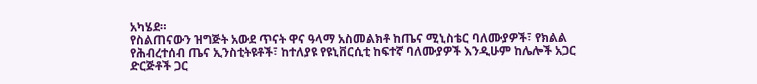አካሄደ።
የስልጠናውን ዝግጅት አውደ ጥናት ዋና ዓላማ አስመልክቶ ከጤና ሚኒስቴር ባለሙያዎች፣ የክልል የሕብረተሰብ ጤና ኢንስቲትዩቶች፣ ከተለያዩ የዩኒቨርሲቲ ከፍተኛ ባለሙያዎች እንዲሁም ከሌሎች አጋር ድርጅቶች ጋር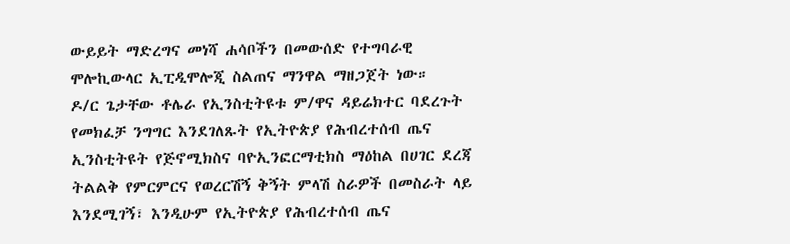ውይይት ማድረግና መነሻ ሐሳቦችን በመውሰድ የተግባራዊ ሞሎኪውላር ኢፒዲሞሎጂ ስልጠና ማንዋል ማዘጋጀት ነው።
ዶ/ር ጌታቸው ቶሌራ የኢንስቲትዩቱ ም/ዋና ዳይሬክተር ባደረጉት የመክፈቻ ንግግር እንደገለጹት የኢትዮጵያ የሕብረተሰብ ጤና ኢንስቲትዩት የጅኖሚክስና ባዮኢንፎርማቲክስ ማዕከል በሀገር ደረጃ ትልልቅ የምርምርና የወረርሽኝ ቅኝት ምላሽ ስራዎች በመስራት ላይ እንደሚገኝ፣ እንዲሁም የኢትዮጵያ የሕብረተሰብ ጤና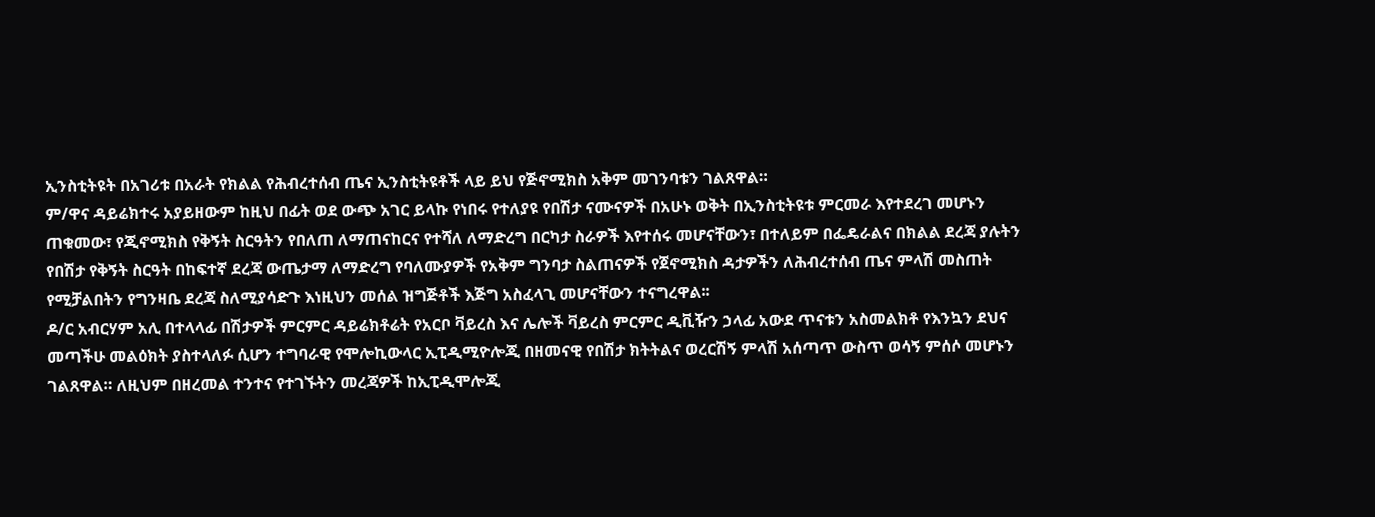ኢንስቲትዩት በአገሪቱ በአራት የክልል የሕብረተሰብ ጤና ኢንስቲትዩቶች ላይ ይህ የጅኖሚክስ አቅም መገንባቱን ገልጸዋል።
ም/ዋና ዳይሬክተሩ አያይዘውም ከዚህ በፊት ወደ ውጭ አገር ይላኩ የነበሩ የተለያዩ የበሽታ ናሙናዎች በአሁኑ ወቅት በኢንስቲትዩቱ ምርመራ እየተደረገ መሆኑን ጠቁመው፣ የጂኖሚክስ የቅኝት ስርዓትን የበለጠ ለማጠናከርና የተሻለ ለማድረግ በርካታ ስራዎች እየተሰሩ መሆናቸውን፣ በተለይም በፌዴራልና በክልል ደረጃ ያሉትን የበሽታ የቅኝት ስርዓት በከፍተኛ ደረጃ ውጤታማ ለማድረግ የባለሙያዎች የአቅም ግንባታ ስልጠናዎች የጀኖሚክስ ዳታዎችን ለሕብረተሰብ ጤና ምላሽ መስጠት የሚቻልበትን የግንዛቤ ደረጃ ስለሚያሳድጉ እነዚህን መሰል ዝግጅቶች እጅግ አስፈላጊ መሆናቸውን ተናግረዋል፡፡
ዶ/ር አብርሃም አሊ በተላላፊ በሽታዎች ምርምር ዳይሬክቶሬት የአርቦ ቫይረስ እና ሌሎች ቫይረስ ምርምር ዲቪዥን ኃላፊ አውደ ጥናቱን አስመልክቶ የእንኳን ደህና መጣችሁ መልዕክት ያስተላለፉ ሲሆን ተግባራዊ የሞሎኪውላር ኢፒዲሚዮሎጂ በዘመናዊ የበሽታ ክትትልና ወረርሽኝ ምላሽ አሰጣጥ ውስጥ ወሳኝ ምሰሶ መሆኑን ገልጸዋል። ለዚህም በዘረመል ተንተና የተገኙትን መረጃዎች ከኢፒዲሞሎጂ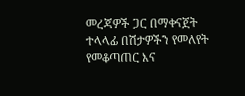መረጃዎች ጋር በማቀናጀት ተላላፊ በሽታዎችን የመለየት የመቆጣጠር እና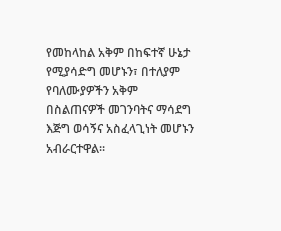የመከላከል አቅም በከፍተኛ ሁኔታ የሚያሳድግ መሆኑን፣ በተለያም የባለሙያዎችን አቅም በስልጠናዎች መገንባትና ማሳደግ እጅግ ወሳኝና አስፈላጊነት መሆኑን አብራርተዋል፡፡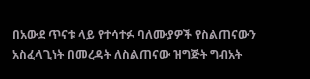በአውደ ጥናቱ ላይ የተሳተፉ ባለሙያዎች የስልጠናውን አስፈላጊነት በመረዳት ለስልጠናው ዝግጅት ግብአት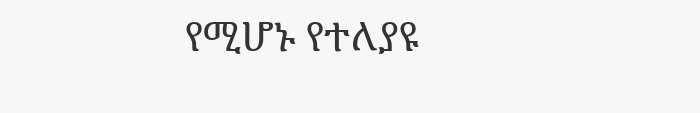የሚሆኑ የተለያዩ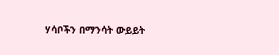ሃሳቦችን በማንሳት ውይይት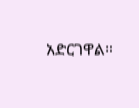አድርገዋል።